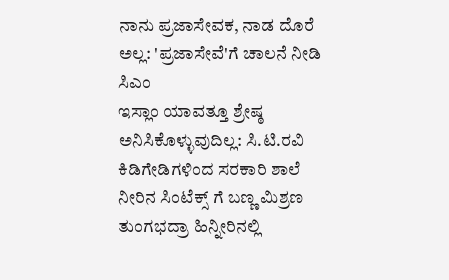ನಾನು ಪ್ರಜಾಸೇವಕ, ನಾಡ ದೊರೆ ಅಲ್ಲ: 'ಪ್ರಜಾಸೇವೆ'ಗೆ ಚಾಲನೆ ನೀಡಿ ಸಿಎಂ
ಇಸ್ಲಾಂ ಯಾವತ್ತೂ ಶ್ರೇಷ್ಠ ಅನಿಸಿಕೊಳ್ಳುವುದಿಲ್ಲ: ಸಿ.ಟಿ.ರವಿ
ಕಿಡಿಗೇಡಿಗಳಿಂದ ಸರಕಾರಿ ಶಾಲೆ ನೀರಿನ ಸಿಂಟೆಕ್ಸ್ ಗೆ ಬಣ್ಣ ಮಿಶ್ರಣ
ತುಂಗಭದ್ರಾ ಹಿನ್ನೀರಿನಲ್ಲಿ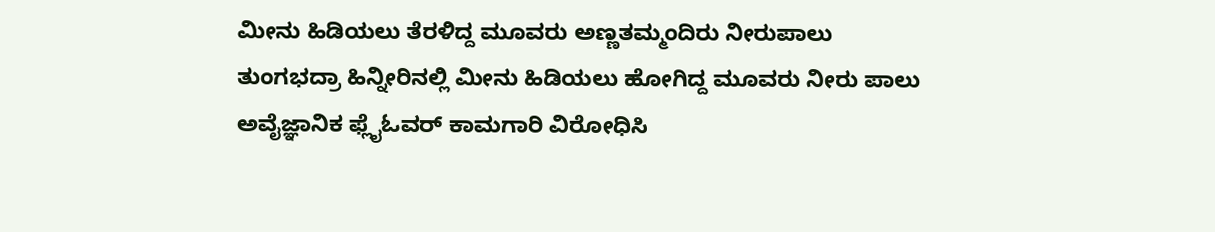ಮೀನು ಹಿಡಿಯಲು ತೆರಳಿದ್ದ ಮೂವರು ಅಣ್ಣತಮ್ಮಂದಿರು ನೀರುಪಾಲು
ತುಂಗಭದ್ರಾ ಹಿನ್ನೀರಿನಲ್ಲಿ ಮೀನು ಹಿಡಿಯಲು ಹೋಗಿದ್ದ ಮೂವರು ನೀರು ಪಾಲು
ಅವೈಜ್ಞಾನಿಕ ಫ್ಲೈಓವರ್ ಕಾಮಗಾರಿ ವಿರೋಧಿಸಿ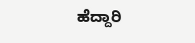ಹೆದ್ದಾರಿ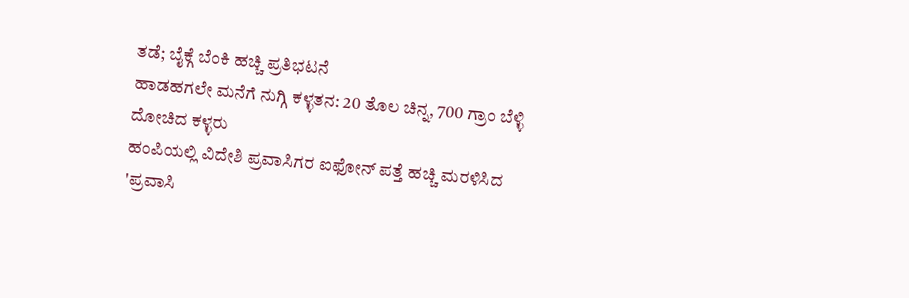ತಡೆ; ಬೈಕ್ಗೆ ಬೆಂಕಿ ಹಚ್ಚಿ ಪ್ರತಿಭಟನೆ
ಹಾಡಹಗಲೇ ಮನೆಗೆ ನುಗ್ಗಿ ಕಳ್ಳತನ: 20 ತೊಲ ಚಿನ್ನ, 700 ಗ್ರಾಂ ಬೆಳ್ಳಿ ದೋಚಿದ ಕಳ್ಳರು
ಹಂಪಿಯಲ್ಲಿ ವಿದೇಶಿ ಪ್ರವಾಸಿಗರ ಐಫೋನ್ ಪತ್ತೆ ಹಚ್ಚಿ ಮರಳಿಸಿದ 'ಪ್ರವಾಸಿ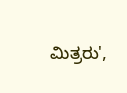ಮಿತ್ರರು',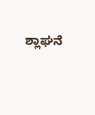ಶ್ಲಾಘನೆ